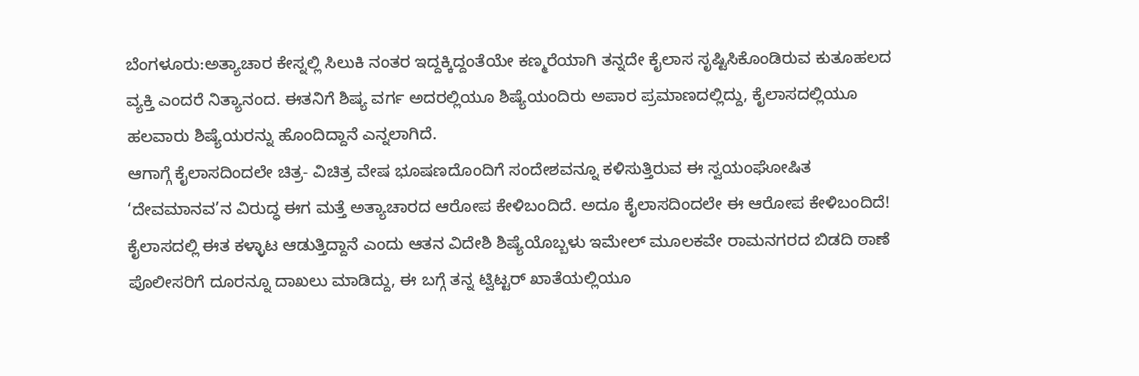ಬೆಂಗಳೂರು:ಅತ್ಯಾಚಾರ ಕೇಸ್ನಲ್ಲಿ ಸಿಲುಕಿ ನಂತರ ಇದ್ದಕ್ಕಿದ್ದಂತೆಯೇ ಕಣ್ಮರೆಯಾಗಿ ತನ್ನದೇ ಕೈಲಾಸ ಸೃಷ್ಟಿಸಿಕೊಂಡಿರುವ ಕುತೂಹಲದ ವ್ಯಕ್ತಿ ಎಂದರೆ ನಿತ್ಯಾನಂದ. ಈತನಿಗೆ ಶಿಷ್ಯ ವರ್ಗ ಅದರಲ್ಲಿಯೂ ಶಿಷ್ಯೆಯಂದಿರು ಅಪಾರ ಪ್ರಮಾಣದಲ್ಲಿದ್ದು, ಕೈಲಾಸದಲ್ಲಿಯೂ ಹಲವಾರು ಶಿಷ್ಯೆಯರನ್ನು ಹೊಂದಿದ್ದಾನೆ ಎನ್ನಲಾಗಿದೆ.
ಆಗಾಗ್ಗೆ ಕೈಲಾಸದಿಂದಲೇ ಚಿತ್ರ- ವಿಚಿತ್ರ ವೇಷ ಭೂಷಣದೊಂದಿಗೆ ಸಂದೇಶವನ್ನೂ ಕಳಿಸುತ್ತಿರುವ ಈ ಸ್ವಯಂಘೋಷಿತ ‘ದೇವಮಾನವ’ನ ವಿರುದ್ಧ ಈಗ ಮತ್ತೆ ಅತ್ಯಾಚಾರದ ಆರೋಪ ಕೇಳಿಬಂದಿದೆ. ಅದೂ ಕೈಲಾಸದಿಂದಲೇ ಈ ಆರೋಪ ಕೇಳಿಬಂದಿದೆ!
ಕೈಲಾಸದಲ್ಲಿ ಈತ ಕಳ್ಳಾಟ ಆಡುತ್ತಿದ್ದಾನೆ ಎಂದು ಆತನ ವಿದೇಶಿ ಶಿಷ್ಯೆಯೊಬ್ಬಳು ಇಮೇಲ್ ಮೂಲಕವೇ ರಾಮನಗರದ ಬಿಡದಿ ಠಾಣೆ ಪೊಲೀಸರಿಗೆ ದೂರನ್ನೂ ದಾಖಲು ಮಾಡಿದ್ದು, ಈ ಬಗ್ಗೆ ತನ್ನ ಟ್ವಿಟ್ಟರ್ ಖಾತೆಯಲ್ಲಿಯೂ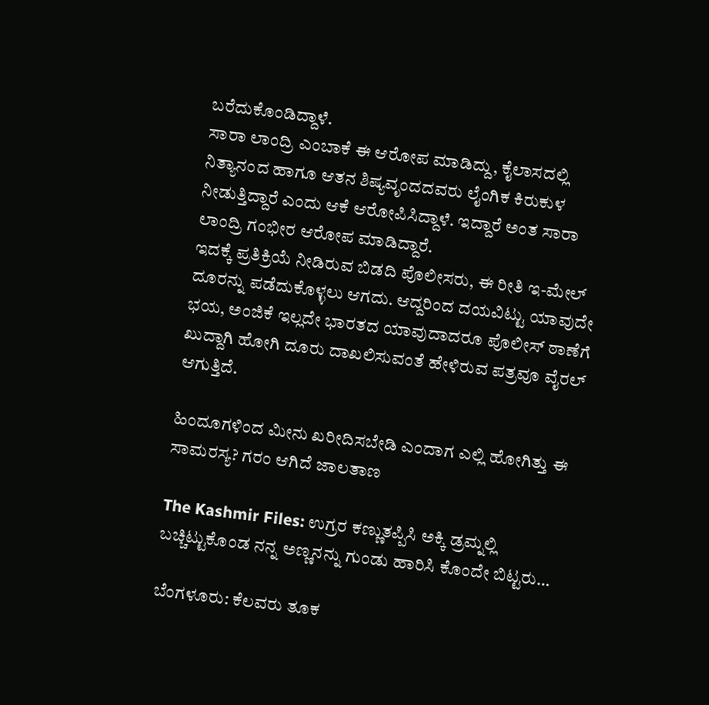ಬರೆದುಕೊಂಡಿದ್ದಾಳೆ.
ಸಾರಾ ಲಾಂದ್ರಿ ಎಂಬಾಕೆ ಈ ಆರೋಪ ಮಾಡಿದ್ದು, ಕೈಲಾಸದಲ್ಲಿ ನಿತ್ಯಾನಂದ ಹಾಗೂ ಆತನ ಶಿಷ್ಯವೃಂದದವರು ಲೈಂಗಿಕ ಕಿರುಕುಳ ನೀಡುತ್ತಿದ್ದಾರೆ ಎಂದು ಆಕೆ ಆರೋಪಿಸಿದ್ದಾಳೆ. ಇದ್ದಾರೆ ಅಂತ ಸಾರಾ ಲಾಂದ್ರಿ ಗಂಭೀರ ಆರೋಪ ಮಾಡಿದ್ದಾರೆ.
ಇದಕ್ಕೆ ಪ್ರತಿಕ್ರಿಯೆ ನೀಡಿರುವ ಬಿಡದಿ ಪೊಲೀಸರು, ಈ ರೀತಿ ಇ-ಮೇಲ್ ದೂರನ್ನು ಪಡೆದುಕೊಳ್ಳಲು ಆಗದು. ಆದ್ದರಿಂದ ದಯವಿಟ್ಟು ಯಾವುದೇ ಭಯ, ಅಂಜಿಕೆ ಇಲ್ಲದೇ ಭಾರತದ ಯಾವುದಾದರೂ ಪೊಲೀಸ್ ಠಾಣೆಗೆ ಖುದ್ದಾಗಿ ಹೋಗಿ ದೂರು ದಾಖಲಿಸುವಂತೆ ಹೇಳಿರುವ ಪತ್ರವೂ ವೈರಲ್ ಆಗುತ್ತಿದೆ.

ಹಿಂದೂಗಳಿಂದ ಮೀನು ಖರೀದಿಸಬೇಡಿ ಎಂದಾಗ ಎಲ್ಲಿ ಹೋಗಿತ್ತು ಈ ಸಾಮರಸ್ಯ? ಗರಂ ಆಗಿದೆ ಜಾಲತಾಣ

The Kashmir Files: ಉಗ್ರರ ಕಣ್ಣುತಪ್ಪಿಸಿ ಅಕ್ಕಿ ಡ್ರಮ್ನಲ್ಲಿ ಬಚ್ಚಿಟ್ಟುಕೊಂಡ ನನ್ನ ಅಣ್ಣನನ್ನು ಗುಂಡು ಹಾರಿಸಿ ಕೊಂದೇ ಬಿಟ್ಟರು…

ಬೆಂಗಳೂರು: ಕೆಲವರು ತೂಕ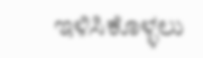ಇಳಿಸಿಕೊಳ್ಳಲು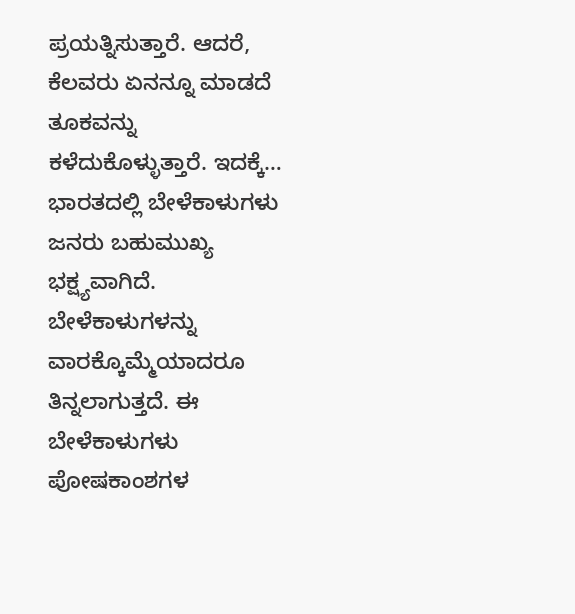ಪ್ರಯತ್ನಿಸುತ್ತಾರೆ. ಆದರೆ, ಕೆಲವರು ಏನನ್ನೂ ಮಾಡದೆ ತೂಕವನ್ನು ಕಳೆದುಕೊಳ್ಳುತ್ತಾರೆ. ಇದಕ್ಕೆ…
ಭಾರತದಲ್ಲಿ ಬೇಳೆಕಾಳುಗಳು ಜನರು ಬಹುಮುಖ್ಯ ಭಕ್ಷ್ಯವಾಗಿದೆ. ಬೇಳೆಕಾಳುಗಳನ್ನು ವಾರಕ್ಕೊಮ್ಮೆಯಾದರೂ ತಿನ್ನಲಾಗುತ್ತದೆ. ಈ ಬೇಳೆಕಾಳುಗಳು ಪೋಷಕಾಂಶಗಳ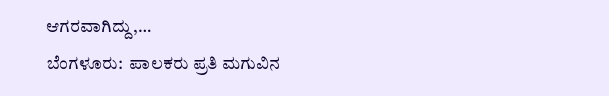ಆಗರವಾಗಿದ್ದು,…
ಬೆಂಗಳೂರು:  ಪಾಲಕರು ಪ್ರತಿ ಮಗುವಿನ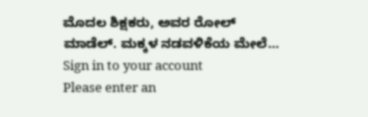ಮೊದಲ ಶಿಕ್ಷಕರು, ಅವರ ರೋಲ್ ಮಾಡೆಲ್. ಮಕ್ಕಳ ನಡವಳಿಕೆಯ ಮೇಲೆ…
Sign in to your account
Please enter an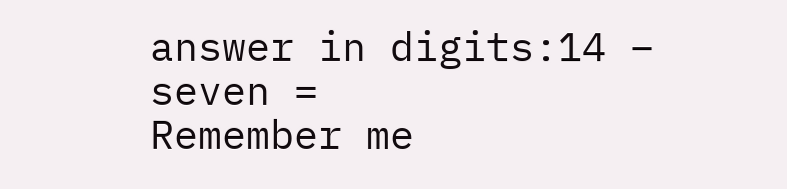answer in digits:14 − seven =
Remember me